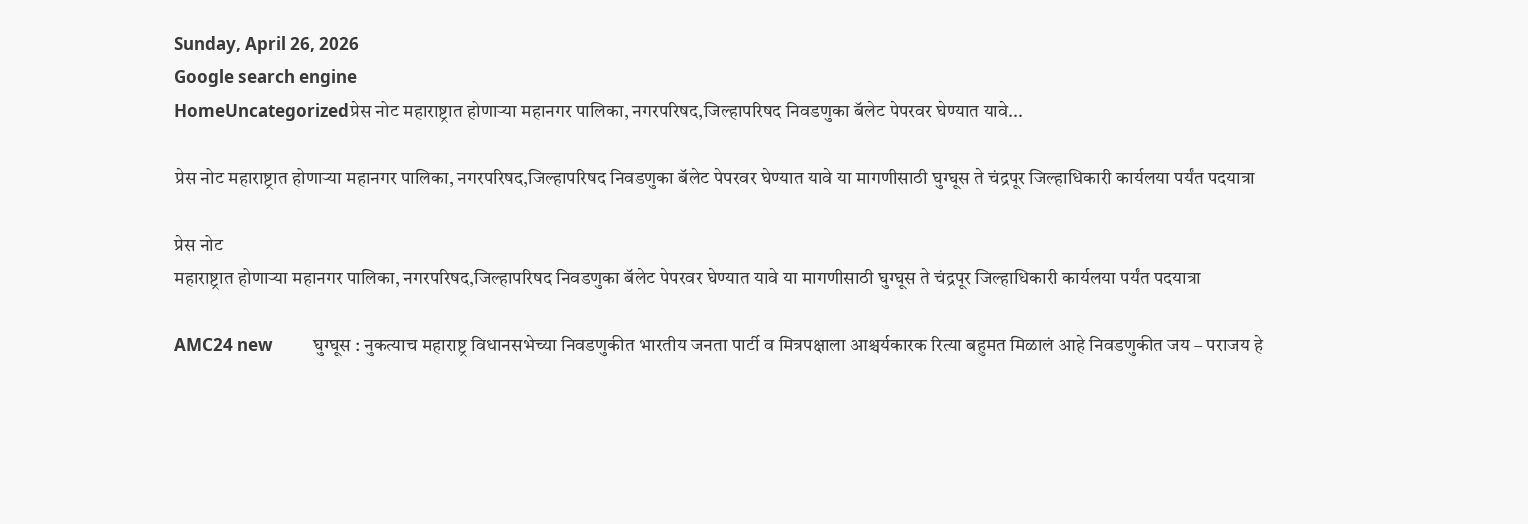Sunday, April 26, 2026
Google search engine
HomeUncategorizedप्रेस नोट महाराष्ट्रात होणाऱ्या महानगर पालिका, नगरपरिषद,जिल्हापरिषद निवडणुका बॅलेट पेपरवर घेण्यात यावे...

प्रेस नोट महाराष्ट्रात होणाऱ्या महानगर पालिका, नगरपरिषद,जिल्हापरिषद निवडणुका बॅलेट पेपरवर घेण्यात यावे या मागणीसाठी घुग्घूस ते चंद्रपूर जिल्हाधिकारी कार्यलया पर्यंत पदयात्रा

प्रेस नोट
महाराष्ट्रात होणाऱ्या महानगर पालिका, नगरपरिषद,जिल्हापरिषद निवडणुका बॅलेट पेपरवर घेण्यात यावे या मागणीसाठी घुग्घूस ते चंद्रपूर जिल्हाधिकारी कार्यलया पर्यंत पदयात्रा

AMC24 new          घुग्घूस : नुकत्याच महाराष्ट्र विधानसभेच्या निवडणुकीत भारतीय जनता पार्टी व मित्रपक्षाला आश्चर्यकारक रित्या बहुमत मिळालं आहे निवडणुकीत जय – पराजय हे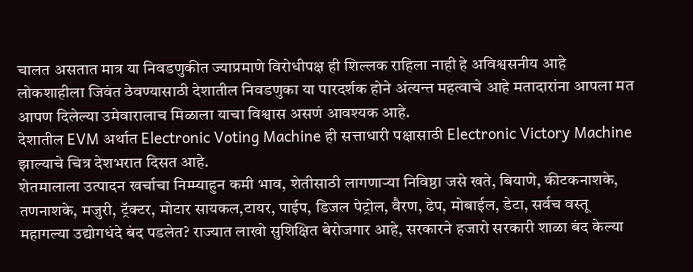चालत असतात मात्र या निवडणुकीत ज्याप्रमाणे विरोधीपक्ष ही शिल्लक राहिला नाही हे अविश्वसनीय आहे लोकशाहीला जिवंत ठेवण्यासाठी देशातील निवडणुका या पारदर्शक होने अंत्यन्त महत्वाचे आहे मतादारांना आपला मत आपण दिलेल्या उमेवारालाच मिळाला याचा विश्वास असणं आवश्यक आहे.
देशातील EVM अर्थात Electronic Voting Machine ही सत्ताधारी पक्षासाठी Electronic Victory Machine झाल्याचे चित्र देशभरात दिसत आहे.
शेतमालाला उत्पादन खर्चाचा निम्म्याहुन कमी भाव, शेतीसाठी लागणाऱ्या निविष्ठा जसे खते, बियाणे, कीटकनाशके, तणनाशके, मजुरी, ट्रॅक्टर, मोटार सायकल,टायर, पाईप, डिजल पेट्रोल, वैरण, ढेप, मोबाईल, डेटा, सर्वच वस्तू महागल्या उद्योगधंदे बंद पडलेत? राज्यात लाखो सुशिक्षित बेरोजगार आहे, सरकारने हजारो सरकारी शाळा बंद केल्या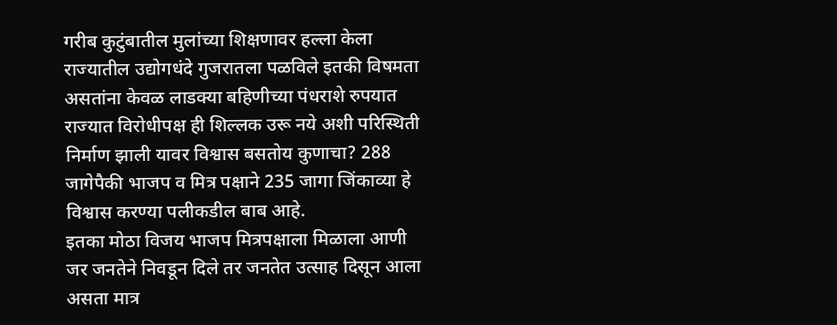गरीब कुटुंबातील मुलांच्या शिक्षणावर हल्ला केला राज्यातील उद्योगधंदे गुजरातला पळविले इतकी विषमता असतांना केवळ लाडक्या बहिणीच्या पंधराशे रुपयात राज्यात विरोधीपक्ष ही शिल्लक उरू नये अशी परिस्थिती निर्माण झाली यावर विश्वास बसतोय कुणाचा? 288 जागेपैकी भाजप व मित्र पक्षाने 235 जागा जिंकाव्या हे विश्वास करण्या पलीकडील बाब आहे.
इतका मोठा विजय भाजप मित्रपक्षाला मिळाला आणी जर जनतेने निवडून दिले तर जनतेत उत्साह दिसून आला असता मात्र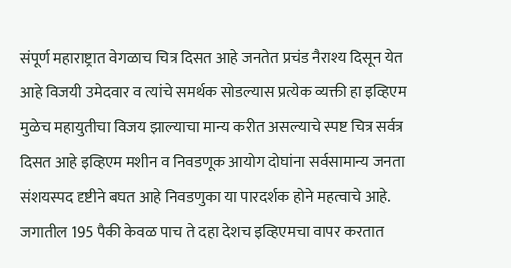संपूर्ण महाराष्ट्रात वेगळाच चित्र दिसत आहे जनतेत प्रचंड नैराश्य दिसून येत आहे विजयी उमेदवार व त्यांचे समर्थक सोडल्यास प्रत्येक व्यक्ती हा इव्हिएम मुळेच महायुतीचा विजय झाल्याचा मान्य करीत असल्याचे स्पष्ट चित्र सर्वत्र दिसत आहे इव्हिएम मशीन व निवडणूक आयोग दोघांना सर्वसामान्य जनता संशयस्पद दृष्टीने बघत आहे निवडणुका या पारदर्शक होने महत्वाचे आहे.
जगातील 195 पैकी केवळ पाच ते दहा देशच इव्हिएमचा वापर करतात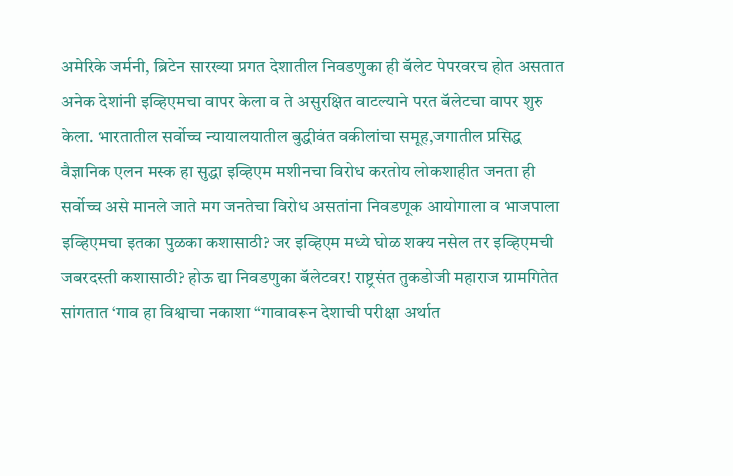अमेरिके जर्मनी, ब्रिटेन सारख्या प्रगत देशातील निवडणुका ही बॅलेट पेपरवरच होत असतात अनेक देशांनी इव्हिएमचा वापर केला व ते असुरक्षित वाटल्याने परत बॅलेटचा वापर शुरु केला. भारतातील सर्वोच्च न्यायालयातील बुद्धीवंत वकीलांचा समूह,जगातील प्रसिद्ध वैज्ञानिक एलन मस्क हा सुद्धा इव्हिएम मशीनचा विरोध करतोय लोकशाहीत जनता ही सर्वोच्च असे मानले जाते मग जनतेचा विरोध असतांना निवडणूक आयोगाला व भाजपाला इव्हिएमचा इतका पुळका कशासाठी? जर इव्हिएम मध्ये घोळ शक्य नसेल तर इव्हिएमची जबरदस्ती कशासाठी? होऊ द्या निवडणुका बॅलेटवर! राष्ट्रसंत तुकडोजी महाराज ग्रामगितेत सांगतात ‘गाव हा विश्वाचा नकाशा “गावावरून देशाची परीक्षा अर्थात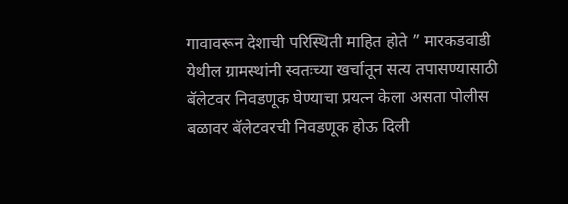गावावरून देशाची परिस्थिती माहित होते ” मारकडवाडी येथील ग्रामस्थांनी स्वतःच्या खर्चातून सत्य तपासण्यासाठी बॅलेटवर निवडणूक घेण्याचा प्रयत्न केला असता पोलीस बळावर बॅलेटवरची निवडणूक होऊ दिली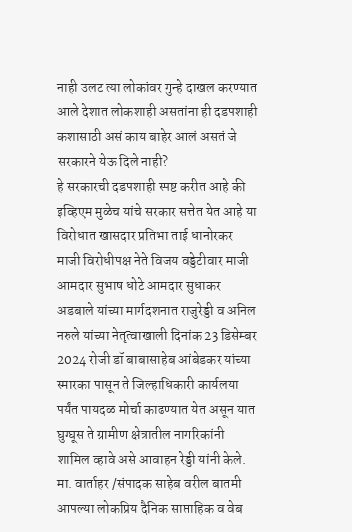नाही उलट त्या लोकांवर गुन्हे दाखल करण्यात आले देशात लोकशाही असतांना ही दडपशाही कशासाठी असं काय बाहेर आलं असतं जे सरकारने येऊ दिले नाही?
हे सरकारची दडपशाही स्पष्ट करीत आहे की इव्हिएम मुळेच यांचे सरकार सत्तेत येत आहे या विरोधात खासदार प्रतिभा ताई धानोरकर माजी विरोधीपक्ष नेते विजय वड्डेटीवार माजी आमदार सुभाष धोटे आमदार सुधाकर अडबाले यांच्या मार्गदशनात राजुरेड्डी व अनिल नरुले यांच्या नेतृत्वाखाली दिनांक 23 डिसेम्बर 2024 रोजी डॉ बाबासाहेब आंबेडकर यांच्या स्मारका पासून ते जिल्हाधिकारी कार्यलया पर्यंत पायदळ मोर्चा काढण्यात येत असून यात घुग्घूस ते ग्रामीण क्षेत्रातील नागरिकांनी शामिल व्हावे असे आवाहन रेड्डी यांनी केले.
मा. वार्ताहर /संपादक साहेब वरील बातमी आपल्या लोकप्रिय दैनिक साप्ताहिक व वेब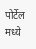पोर्टेल मध्ये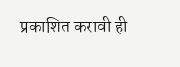प्रकाशित करावी ही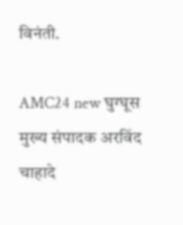विनंती.

AMC24 new घुग्घूस मुख्य संपादक अरविंद चाहादे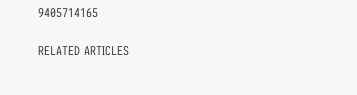9405714165

RELATED ARTICLES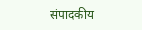संपादकीय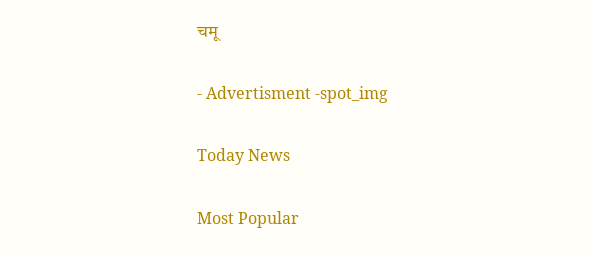चमू

- Advertisment -spot_img

Today News

Most Popular